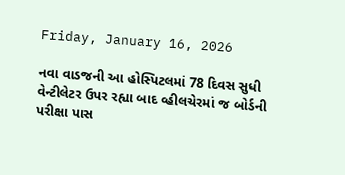Friday, January 16, 2026

નવા વાડજની આ હોસ્પિટલમાં 78 દિવસ સુધી વેન્ટીલેટર ઉપર રહ્યા બાદ વ્હીલચેરમાં જ બોર્ડની પરીક્ષા પાસ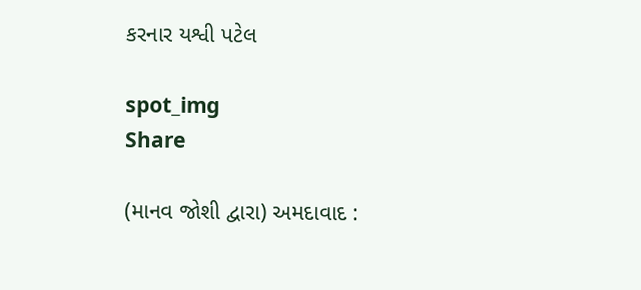કરનાર યશ્વી પટેલ

spot_img
Share

(માનવ જોશી દ્વારા) અમદાવાદ :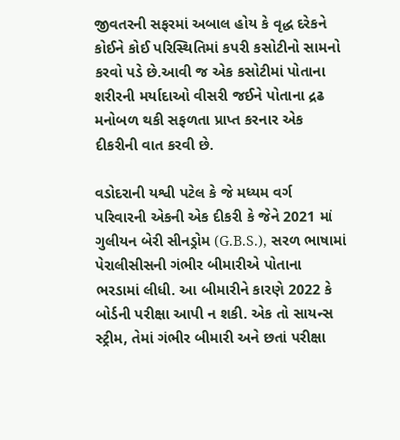જીવતરની સફરમાં અબાલ હોય કે વૃદ્ધ દરેકને કોઈને કોઈ પરિસ્થિતિમાં કપરી કસોટીનો સામનો કરવો પડે છે.આવી જ એક કસોટીમાં પોતાના શરીરની મર્યાદાઓ વીસરી જઈને પોતાના દ્રઢ મનોબળ થકી સફળતા પ્રાપ્ત કરનાર એક દીકરીની વાત કરવી છે.

વડોદરાની યશ્વી પટેલ કે જે મધ્યમ વર્ગ પરિવારની એકની એક દીકરી કે જેને 2021 માં ગુલીયન બેરી સીનડ્રોમ (G.B.S.), સરળ ભાષામાં પેરાલીસીસની ગંભીર બીમારીએ પોતાના ભરડામાં લીધી. આ બીમારીને કારણે 2022 કે બોર્ડની પરીક્ષા આપી ન શકી. એક તો સાયન્સ સ્ટ્રીમ, તેમાં ગંભીર બીમારી અને છતાં પરીક્ષા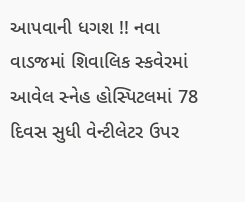આપવાની ધગશ !! નવા વાડજમાં શિવાલિક સ્કવેરમાં આવેલ સ્નેહ હોસ્પિટલમાં 78 દિવસ સુધી વેન્ટીલેટર ઉપર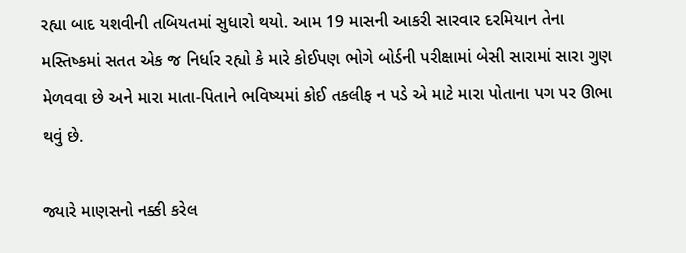રહ્યા બાદ યશવીની તબિયતમાં સુધારો થયો. આમ 19 માસની આકરી સારવાર દરમિયાન તેના મસ્તિષ્કમાં સતત એક જ નિર્ધાર રહ્યો કે મારે કોઈપણ ભોગે બોર્ડની પરીક્ષામાં બેસી સારામાં સારા ગુણ મેળવવા છે અને મારા માતા-પિતાને ભવિષ્યમાં કોઈ તકલીફ ન પડે એ માટે મારા પોતાના પગ પર ઊભા થવું છે.

જ્યારે માણસનો નક્કી કરેલ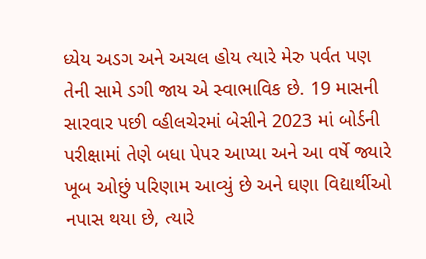ધ્યેય અડગ અને અચલ હોય ત્યારે મેરુ પર્વત પણ તેની સામે ડગી જાય એ સ્વાભાવિક છે. 19 માસની સારવાર પછી વ્હીલચેરમાં બેસીને 2023 માં બોર્ડની પરીક્ષામાં તેણે બધા પેપર આપ્યા અને આ વર્ષે જ્યારે ખૂબ ઓછું પરિણામ આવ્યું છે અને ઘણા વિદ્યાર્થીઓ નપાસ થયા છે, ત્યારે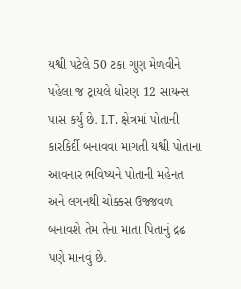યશ્વી પટેલે 50 ટકા ગુણ મેળવીને પહેલા જ ટ્રાયલે ધોરણ 12 સાયન્સ પાસ કર્યું છે. I.T. ક્ષેત્રમાં પોતાની કારકિર્દી બનાવવા માગતી યશ્વી પોતાના આવનાર ભવિષ્યને પોતાની મહેનત અને લગનથી ચોક્કસ ઉજ્જવળ બનાવશે તેમ તેના માતા પિતાનું દ્રઢ પણે માનવું છે.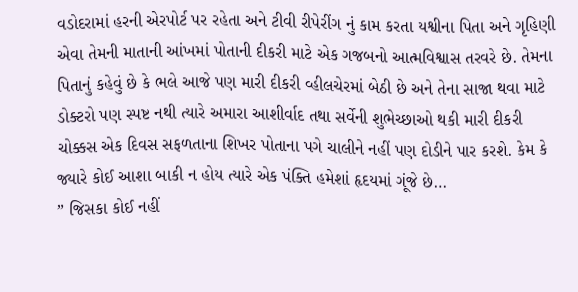વડોદરામાં હરની એરપોર્ટ પર રહેતા અને ટીવી રીપેરીંગ નું કામ કરતા યશ્વીના પિતા અને ગૃહિણી એવા તેમની માતાની આંખમાં પોતાની દીકરી માટે એક ગજબનો આત્મવિશ્વાસ તરવરે છે. તેમના પિતાનું કહેવું છે કે ભલે આજે પણ મારી દીકરી વ્હીલચેરમાં બેઠી છે અને તેના સાજા થવા માટે ડોક્ટરો પણ સ્પષ્ટ નથી ત્યારે અમારા આશીર્વાદ તથા સર્વેની શુભેચ્છાઓ થકી મારી દીકરી ચોક્કસ એક દિવસ સફળતાના શિખર પોતાના પગે ચાલીને નહીં પણ દોડીને પાર કરશે. કેમ કે જ્યારે કોઈ આશા બાકી ન હોય ત્યારે એક પંક્તિ હમેશાં હૃદયમાં ગૂંજે છે…
” જિસકા કોઈ નહીં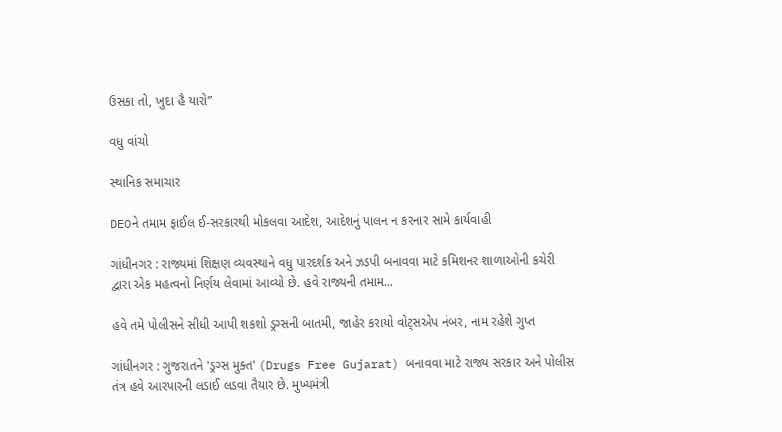ઉસકા તો, ખુદા હૈ યારો”

વધુ વાંચો

સ્થાનિક સમાચાર

DEOને તમામ ફાઈલ ઈ-સરકારથી મોકલવા આદેશ, આદેશનું પાલન ન કરનાર સામે કાર્યવાહી

ગાંધીનગર : રાજ્યમાં શિક્ષણ વ્યવસ્થાને વધુ પારદર્શક અને ઝડપી બનાવવા માટે કમિશનર શાળાઓની કચેરી દ્વારા એક મહત્વનો નિર્ણય લેવામાં આવ્યો છે. હવે રાજ્યની તમામ...

હવે તમે પોલીસને સીધી આપી શકશો ડ્રગ્સની બાતમી, જાહેર કરાયો વોટ્સએપ નંબર, નામ રહેશે ગુપ્ત

ગાંધીનગર : ગુજરાતને 'ડ્રગ્સ મુક્ત' (Drugs Free Gujarat) બનાવવા માટે રાજ્ય સરકાર અને પોલીસ તંત્ર હવે આરપારની લડાઈ લડવા તૈયાર છે. મુખ્યમંત્રી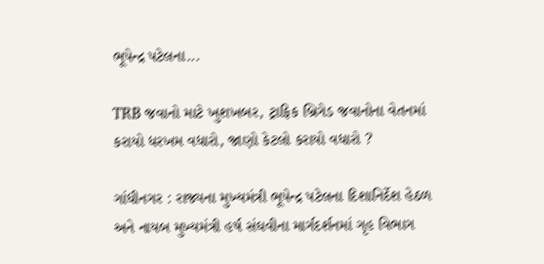ભૂપેન્દ્ર પટેલના...

TRB જવાનો માટે ખુશખબર, ટ્રાફિક બ્રિગેડ જવાનોના વેતનમાં કરાયો ધરખમ વધારો, જાણો કેટલો કરાયો વધારો ?

ગાંધીનગર : રાજ્યના મુખ્યમંત્રી ભૂપેન્દ્ર પટેલના દિશાનિર્દેશ હેઠળ અને નાયબ મુખ્યમંત્રી હર્ષ સંઘવીના માર્ગદર્શનમાં ગૃહ વિભાગ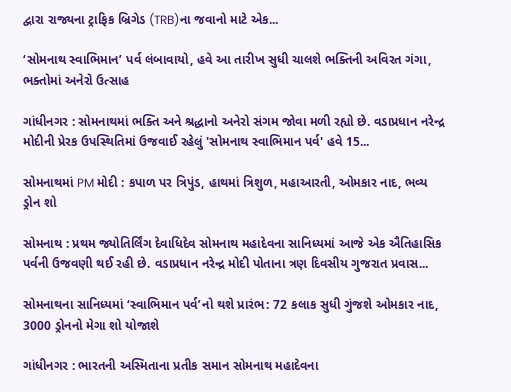દ્વારા રાજ્યના ટ્રાફિક બ્રિગેડ (TRB)ના જવાનો માટે એક...

‘સોમનાથ સ્વાભિમાન’ પર્વ લંબાવાયો, હવે આ તારીખ સુધી ચાલશે ભક્તિની અવિરત ગંગા, ભક્તોમાં અનેરો ઉત્સાહ

ગાંધીનગર : સોમનાથમાં ભક્તિ અને શ્રદ્ધાનો અનેરો સંગમ જોવા મળી રહ્યો છે. વડાપ્રધાન નરેન્દ્ર મોદીની પ્રેરક ઉપસ્થિતિમાં ઉજવાઈ રહેલું 'સોમનાથ સ્વાભિમાન પર્વ' હવે 15...

સોમનાથમાં PM મોદી : કપાળ પર ત્રિપુંડ, હાથમાં ત્રિશુળ, મહાઆરતી, ઓમકાર નાદ, ભવ્ય ડ્રોન શો

સોમનાથ : પ્રથમ જ્યોતિર્લિંગ દેવાધિદેવ સોમનાથ મહાદેવના સાનિધ્યમાં આજે એક ઐતિહાસિક પર્વની ઉજવણી થઈ રહી છે. વડાપ્રધાન નરેન્દ્ર મોદી પોતાના ત્રણ દિવસીય ગુજરાત પ્રવાસ...

સોમનાથના સાનિધ્યમાં ‘સ્વાભિમાન પર્વ’નો થશે પ્રારંભ: 72 કલાક સુધી ગુંજશે ઓમકાર નાદ, 3000 ડ્રોનનો મેગા શો યોજાશે

ગાંધીનગર : ભારતની અસ્મિતાના પ્રતીક સમાન સોમનાથ મહાદેવના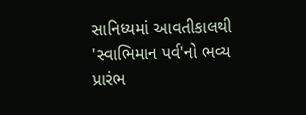સાનિધ્યમાં આવતીકાલથી 'સ્વાભિમાન પર્વ'નો ભવ્ય પ્રારંભ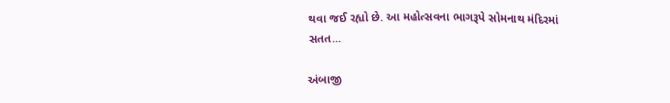થવા જઈ રહ્યો છે. આ મહોત્સવના ભાગરૂપે સોમનાથ મંદિરમાં સતત...

અંબાજી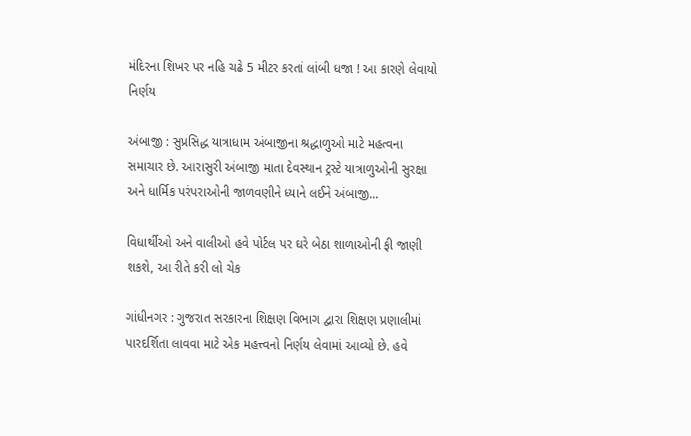મંદિરના શિખર પર નહિ ચઢે 5 મીટર કરતાં લાંબી ધજા ! આ કારણે લેવાયો નિર્ણય

અંબાજી : સુપ્રસિદ્ધ યાત્રાધામ અંબાજીના શ્રદ્ધાળુઓ માટે મહત્વના સમાચાર છે. આરાસુરી અંબાજી માતા દેવસ્થાન ટ્રસ્ટે યાત્રાળુઓની સુરક્ષા અને ધાર્મિક પરંપરાઓની જાળવણીને ધ્યાને લઈને અંબાજી...

વિધાર્થીઓ અને વાલીઓ હવે પોર્ટલ પર ઘરે બેઠા શાળાઓની ફી જાણી શકશે, આ રીતે કરી લો ચેક

ગાંધીનગર : ગુજરાત સરકારના શિક્ષણ વિભાગ દ્વારા શિક્ષણ પ્રણાલીમાં પારદર્શિતા લાવવા માટે એક મહત્ત્વનો નિર્ણય લેવામાં આવ્યો છે. હવે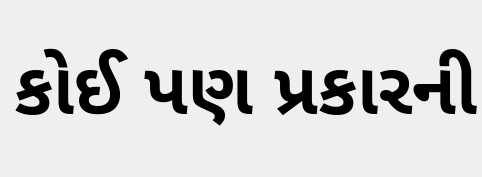કોઈ પણ પ્રકારની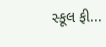સ્કૂલ ફી...